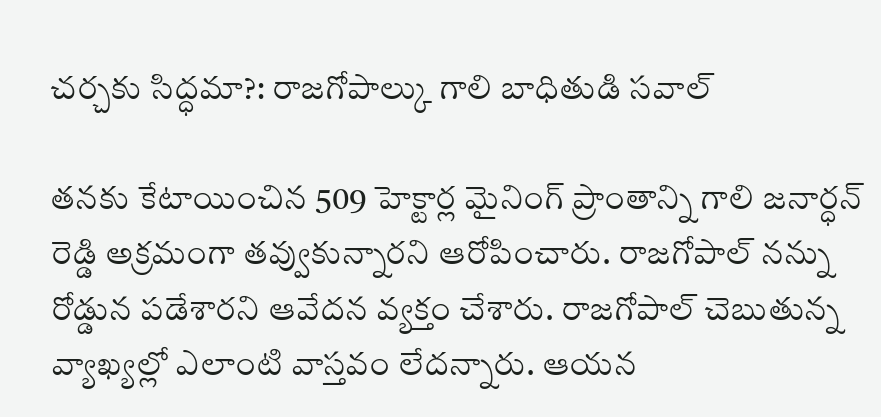చర్చకు సిద్ధమా?: రాజగోపాల్కు గాలి బాధితుడి సవాల్

తనకు కేటాయించిన 509 హెక్టార్ల మైనింగ్ ప్రాంతాన్ని గాలి జనార్ధన్ రెడ్డి అక్రమంగా తవ్వుకున్నారని ఆరోపించారు. రాజగోపాల్ నన్ను రోడ్డున పడేశారని ఆవేదన వ్యక్తం చేశారు. రాజగోపాల్ చెబుతున్న వ్యాఖ్యల్లో ఎలాంటి వాస్తవం లేదన్నారు. ఆయన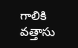గాలికి వత్తాసు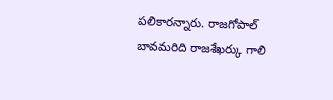పలికారన్నారు. రాజగోపాల్ బావమరిది రాజశేఖర్కు గాలి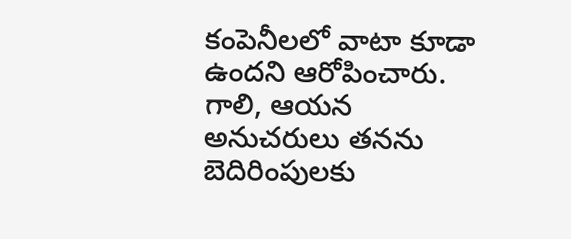కంపెనీలలో వాటా కూడా ఉందని ఆరోపించారు. గాలి, ఆయన అనుచరులు తనను బెదిరింపులకు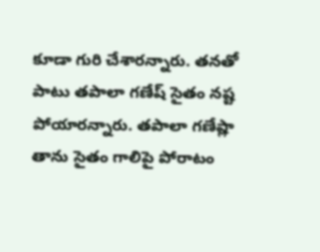కూడా గురి చేశారన్నారు. తనతో పాటు తపాలా గణేష్ సైతం నష్ట పోయారన్నారు. తపాలా గణేష్లా తాను సైతం గాలిపై పోరాటం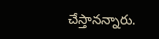చేస్తానన్నారు.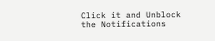Click it and Unblock the Notifications